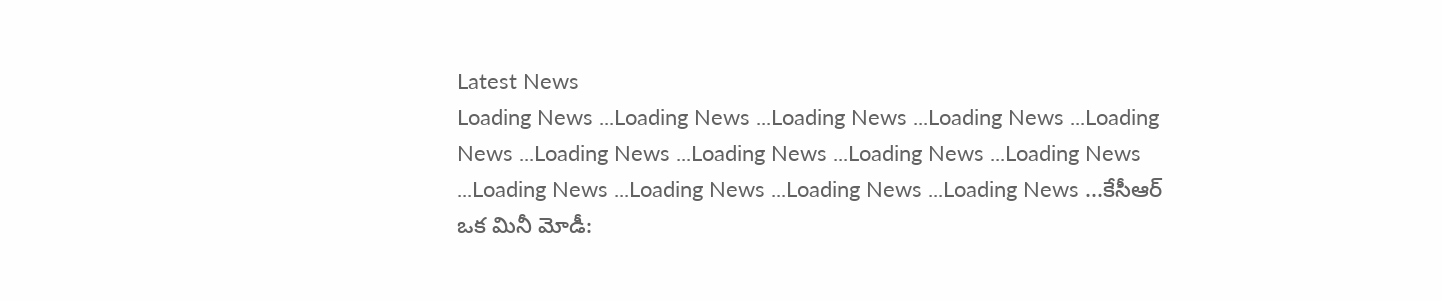Latest News
Loading News ...Loading News ...Loading News ...Loading News ...Loading News ...Loading News ...Loading News ...Loading News ...Loading News ...Loading News ...Loading News ...Loading News ...Loading News ...కేసీఆర్ ఒక మినీ మోడీ: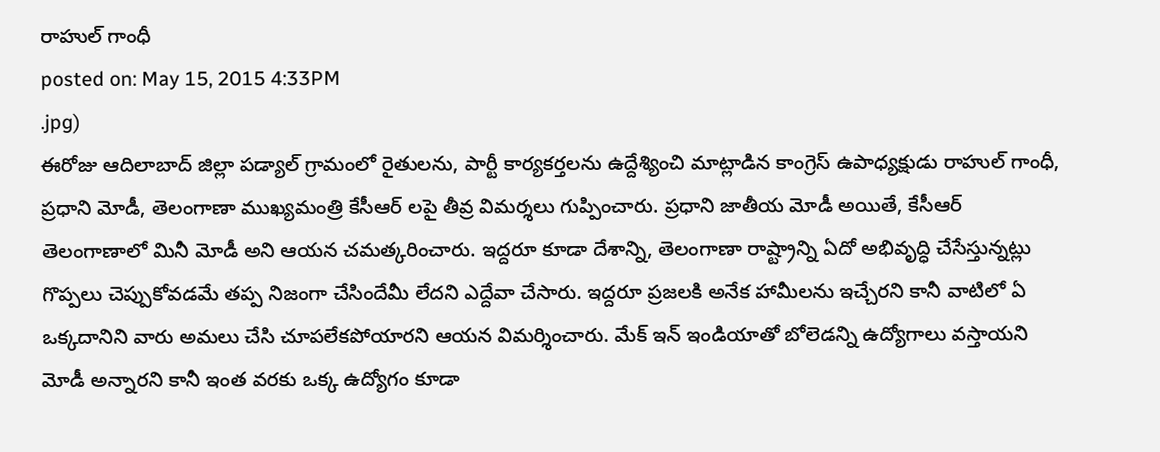రాహుల్ గాంధీ
posted on: May 15, 2015 4:33PM
.jpg)
ఈరోజు ఆదిలాబాద్ జిల్లా పడ్యాల్ గ్రామంలో రైతులను, పార్టీ కార్యకర్తలను ఉద్దేశ్యించి మాట్లాడిన కాంగ్రెస్ ఉపాధ్యక్షుడు రాహుల్ గాంధీ, ప్రధాని మోడీ, తెలంగాణా ముఖ్యమంత్రి కేసీఆర్ లపై తీవ్ర విమర్శలు గుప్పించారు. ప్రధాని జాతీయ మోడీ అయితే, కేసీఆర్ తెలంగాణాలో మినీ మోడీ అని ఆయన చమత్కరించారు. ఇద్దరూ కూడా దేశాన్ని, తెలంగాణా రాష్ట్రాన్ని ఏదో అభివృద్ధి చేసేస్తున్నట్లు గొప్పలు చెప్పుకోవడమే తప్ప నిజంగా చేసిందేమీ లేదని ఎద్దేవా చేసారు. ఇద్దరూ ప్రజలకి అనేక హామీలను ఇచ్చేరని కానీ వాటిలో ఏ ఒక్కదానిని వారు అమలు చేసి చూపలేకపోయారని ఆయన విమర్శించారు. మేక్ ఇన్ ఇండియాతో బోలెడన్ని ఉద్యోగాలు వస్తాయని మోడీ అన్నారని కానీ ఇంత వరకు ఒక్క ఉద్యోగం కూడా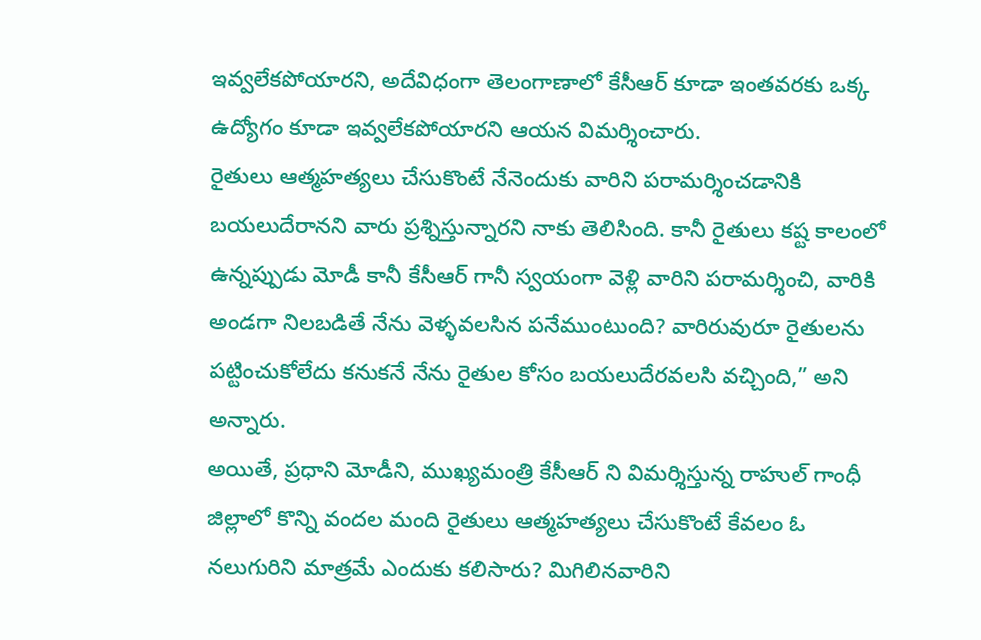ఇవ్వలేకపోయారని, అదేవిధంగా తెలంగాణాలో కేసీఆర్ కూడా ఇంతవరకు ఒక్క ఉద్యోగం కూడా ఇవ్వలేకపోయారని ఆయన విమర్శించారు.
రైతులు ఆత్మహత్యలు చేసుకొంటే నేనెందుకు వారిని పరామర్శించడానికి బయలుదేరానని వారు ప్రశ్నిస్తున్నారని నాకు తెలిసింది. కానీ రైతులు కష్ట కాలంలో ఉన్నప్పుడు మోడీ కానీ కేసీఆర్ గానీ స్వయంగా వెళ్లి వారిని పరామర్శించి, వారికి అండగా నిలబడితే నేను వెళ్ళవలసిన పనేముంటుంది? వారిరువురూ రైతులను పట్టించుకోలేదు కనుకనే నేను రైతుల కోసం బయలుదేరవలసి వచ్చింది,” అని అన్నారు.
అయితే, ప్రధాని మోడీని, ముఖ్యమంత్రి కేసీఆర్ ని విమర్శిస్తున్న రాహుల్ గాంధీ జిల్లాలో కొన్ని వందల మంది రైతులు ఆత్మహత్యలు చేసుకొంటే కేవలం ఓ నలుగురిని మాత్రమే ఎందుకు కలిసారు? మిగిలినవారిని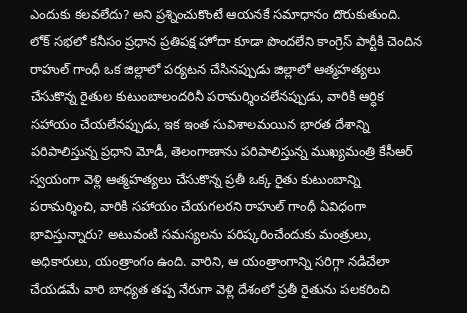ఎందుకు కలవలేదు? అని ప్రశ్నించుకొంటే ఆయనకే సమాధానం దొరుకుతుంది.
లోక్ సభలో కనీసం ప్రధాన ప్రతిపక్ష హోదా కూడా పొందలేని కాంగ్రెస్ పార్టీకి చెందిన రాహుల్ గాంధీ ఒక జిల్లాలో పర్యటన చేసినప్పుడు జిల్లాలో ఆత్మహత్యలు చేసుకొన్న రైతుల కుటుంబాలందరినీ పరామర్శించలేనప్పుడు, వారికి ఆర్ధిక సహాయం చేయలేనప్పుడు, ఇక ఇంత సువిశాలమయిన భారత దేశాన్ని పరిపాలిస్తున్న ప్రధాని మోడీ, తెలంగాణాను పరిపాలిస్తున్న ముఖ్యమంత్రి కేసీఆర్ స్వయంగా వెళ్లి ఆత్మహత్యలు చేసుకొన్న ప్రతీ ఒక్క రైతు కుటుంబాన్ని పరామర్శించి, వారికి సహాయం చేయగలరని రాహుల్ గాంధీ ఏవిధంగా భావిస్తున్నారు? అటువంటి సమస్యలను పరిష్కరించేందుకు మంత్రులు, అధికారులు, యంత్రాంగం ఉంది. వారిని, ఆ యంత్రాంగాన్ని సరిగ్గా నడిచేలా చేయడమే వారి బాధ్యత తప్ప నేరుగా వెళ్లి దేశంలో ప్రతీ రైతును పలకరించి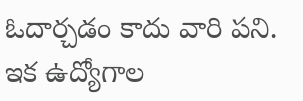ఓదార్చడం కాదు వారి పని.
ఇక ఉద్యోగాల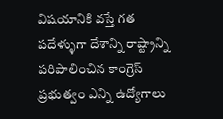విషయానికి వస్తే గత పదేళ్ళుగా దేశాన్ని రాష్ట్రాన్ని పరిపాలించిన కాంగ్రెస్ ప్రభుత్వం ఎన్ని ఉద్యోగాలు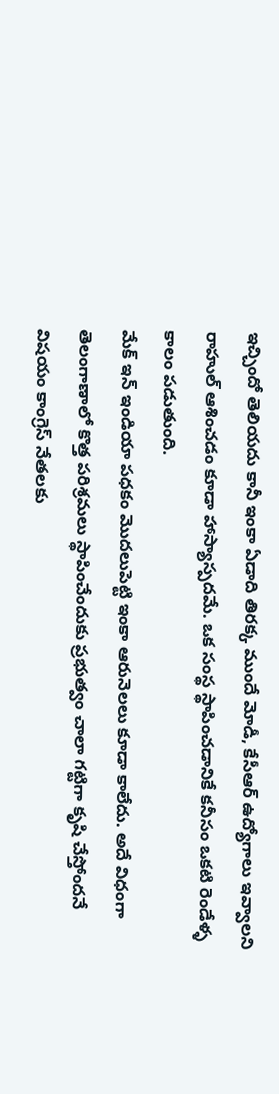ఇచ్చిందో తెలియదు కానీ ఇంకా ఏడాది తిరక్క ముందే మోడీ, కేసీఆర్ ఉద్యోగాలు ఇవ్వాలని రాహుల్ ఆశించడం కూడా హాస్యాస్పదమే. ఒక సంస్థ స్థాపించడానికే కనీసం ఒకటి రెండేళ్ళ కాలం పడుతుంది.
మేక్ ఇన్ ఇండియా పధకం మొదలుపెట్టి ఇంకా ఆరునెలలు కూడా కాలేదు. అదే విధంగా తెలంగాణాలో కొత్త పరిశ్రమలు స్థాపించేందుకు ప్రభుత్వం చాలా గట్టిగా కృషి చేస్తోందనే విషయం కాంగ్రెస్ నేతలకు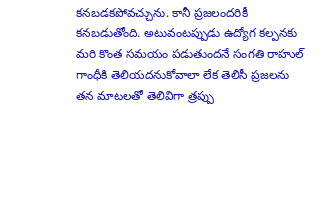కనబడకపోవచ్చును. కానీ ప్రజలందరికీ కనబడుతోంది. అటువంటప్పుడు ఉద్యోగ కల్పనకు మరి కొంత సమయం పడుతుందనే సంగతి రాహుల్ గాంధీకి తెలియదనుకోవాలా లేక తెలిసీ ప్రజలను తన మాటలతో తెలివిగా త్రప్పు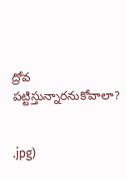ద్రోవ పట్టిస్తున్నారనుకోవాలా?


.jpg)